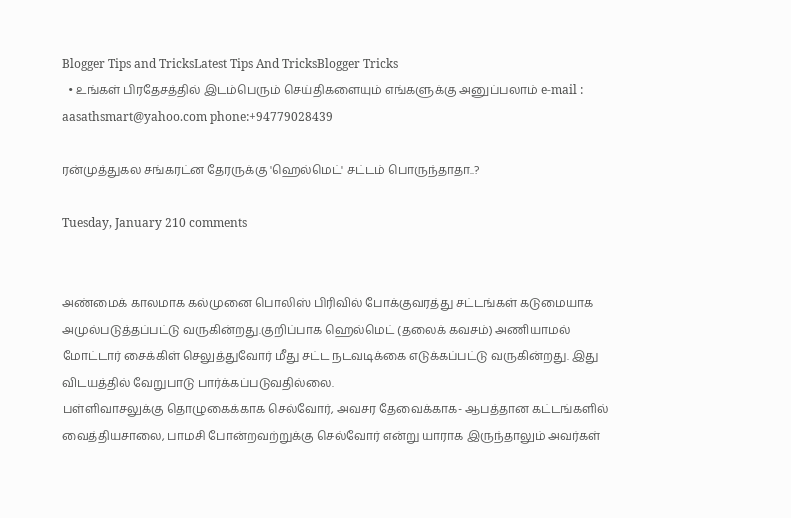Blogger Tips and TricksLatest Tips And TricksBlogger Tricks
  • உங்கள் பிரதேசத்தில் இடம்பெரும் செய்திகளையும் எங்களுக்கு அனுப்பலாம் e-mail : aasathsmart@yahoo.com phone:+94779028439

ரன்முத்துகல சங்கரட்ன தேரருக்கு 'ஹெல்மெட்' சட்டம் பொருந்தாதா..?

Tuesday, January 210 comments


அண்மைக் காலமாக கல்முனை பொலிஸ் பிரிவில் போக்குவரத்து சட்டங்கள் கடுமையாக அமுல்படுத்தப்பட்டு வருகின்றது.குறிப்பாக ஹெல்மெட் (தலைக் கவசம்) அணியாமல் மோட்டார் சைக்கிள் செலுத்துவோர் மீது சட்ட நடவடிக்கை எடுக்கப்பட்டு வருகின்றது. இது விடயத்தில் வேறுபாடு பார்க்கப்படுவதில்லை.
பள்ளிவாசலுக்கு தொழுகைக்காக செல்வோர், அவசர தேவைக்காக- ஆபத்தான கட்டங்களில் வைத்தியசாலை, பாமசி போன்றவற்றுக்கு செல்வோர் என்று யாராக இருந்தாலும் அவர்கள்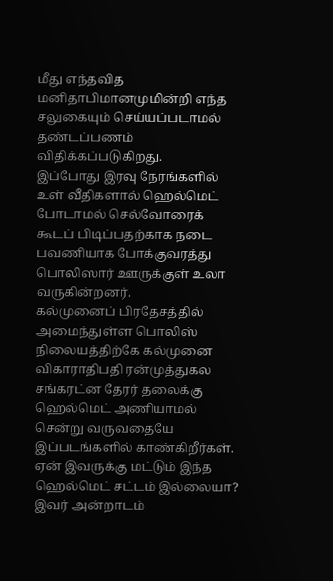மீது எந்தவித மனிதாபிமானமுமின்றி எந்த சலுகையும் செய்யப்படாமல் தண்டப்பணம் விதிக்கப்படுகிறது.
இப்போது இரவு நேரங்களில் உள் வீதிகளால் ஹெல்மெட் போடாமல் செல்வோரைக் கூடப் பிடிப்பதற்காக நடை பவணியாக போக்குவரத்து பொலிஸார் ஊருக்குள் உலா வருகின்றனர்.
கல்முனைப் பிரதேசத்தில் அமைந்துள்ள பொலிஸ் நிலையத்திற்கே கல்முனை விகாராதிபதி ரன்முத்துகல சங்கரட்ன தேரர் தலைக்கு ஹெல்மெட் அணியாமல் சென்று வருவதையே இப்படங்களில் காண்கிறீர்கள்.
ஏன் இவருக்கு மட்டும் இந்த ஹெல்மெட் சட்டம் இல்லையா? இவர் அன்றாடம்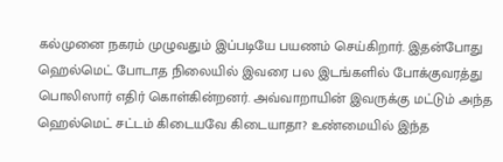கல்முனை நகரம் முழுவதும் இப்படியே பயணம் செய்கிறார். இதன்போது ஹெல்மெட் போடாத நிலையில் இவரை பல இடங்களில் போக்குவரத்து பொலிஸார் எதிர் கொள்கின்றனர். அவ்வாறாயின் இவருக்கு மட்டும் அந்த ஹெல்மெட் சட்டம் கிடையவே கிடையாதா? உண்மையில் இந்த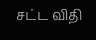சட்ட விதி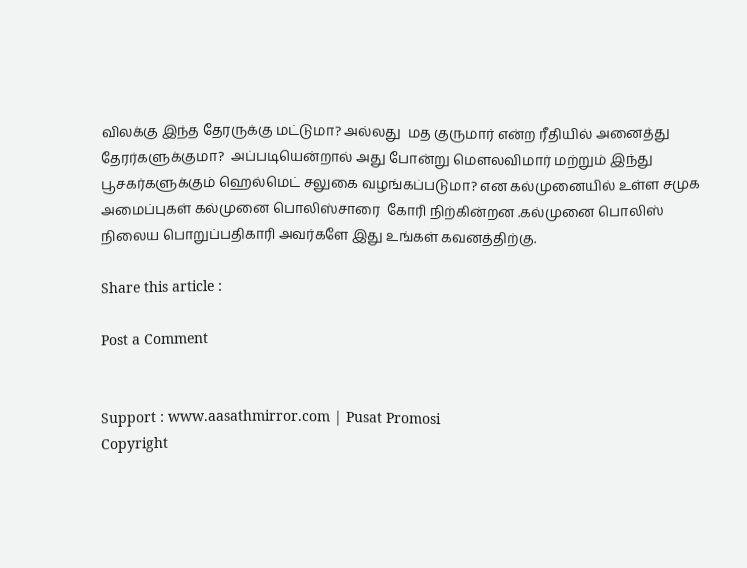விலக்கு இந்த தேரருக்கு மட்டுமா? அல்லது  மத குருமார் என்ற ரீதியில் அனைத்து தேரர்களுக்குமா?  அப்படியென்றால் அது போன்று மௌலவிமார் மற்றும் இந்து பூசகர்களுக்கும் ஹெல்மெட் சலுகை வழங்கப்படுமா? என கல்முனையில் உள்ள சமுக அமைப்புகள் கல்முனை பொலிஸ்சாரை  கோரி நிற்கின்றன .கல்முனை பொலிஸ் நிலைய பொறுப்பதிகாரி அவர்களே இது உங்கள் கவனத்திற்கு.

Share this article :

Post a Comment


Support : www.aasathmirror.com | Pusat Promosi
Copyright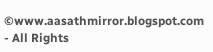©www.aasathmirror.blogspot.com - All Rights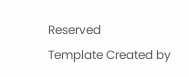Reserved
Template Created by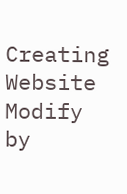Creating Website Modify by